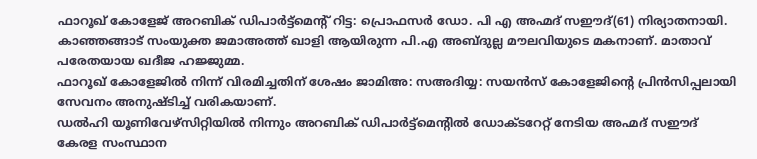ഫാറൂഖ് കോളേജ് അറബിക് ഡിപാർട്ട്മെന്റ് റിട്ട: പ്രൊഫസർ ഡോ. പി എ അഹ്മദ് സഈദ്(61) നിര്യാതനായി.
കാഞ്ഞങ്ങാട് സംയുക്ത ജമാഅത്ത് ഖാളി ആയിരുന്ന പി.എ അബ്ദുല്ല മൗലവിയുടെ മകനാണ്. മാതാവ് പരേതയായ ഖദീജ ഹജ്ജുമ്മ.
ഫാറൂഖ് കോളേജിൽ നിന്ന് വിരമിച്ചതിന് ശേഷം ജാമിഅ: സഅദിയ്യ: സയൻസ് കോളേജിന്റെ പ്രിൻസിപ്പലായി സേവനം അനുഷ്ടിച്ച് വരികയാണ്.
ഡൽഹി യൂണിവേഴ്സിറ്റിയിൽ നിന്നും അറബിക് ഡിപാർട്ട്മെന്റിൽ ഡോക്ടറേറ്റ് നേടിയ അഹ്മദ് സഈദ് കേരള സംസ്ഥാന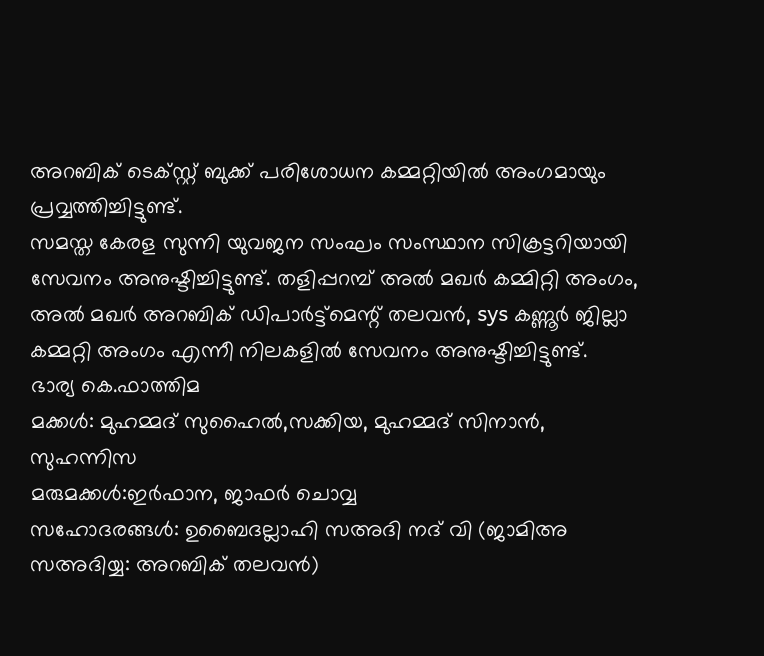അറബിക് ടെക്സ്റ്റ് ബുക്ക് പരിശോധന കമ്മറ്റിയിൽ അംഗമായും പ്രവ്വത്തിച്ചിട്ടുണ്ട്.
സമസ്ത കേരള സുന്നി യുവജന സംഘം സംസ്ഥാന സിക്രട്ടറിയായി സേവനം അനുഷ്ടിച്ചിട്ടുണ്ട്. തളിപ്പറമ്പ് അൽ മഖർ കമ്മിറ്റി അംഗം, അൽ മഖർ അറബിക് ഡിപാർട്ട്മെന്റ് തലവൻ, sys കണ്ണൂർ ജില്ലാ കമ്മറ്റി അംഗം എന്നീ നിലകളിൽ സേവനം അനുഷ്ടിച്ചിട്ടുണ്ട്.
ഭാര്യ കെ.ഫാത്തിമ
മക്കൾ: മുഹമ്മദ് സുഹൈൽ,സക്കിയ, മുഹമ്മദ് സിനാൻ, സുഹന്നിസ
മരുമക്കൾ:ഇർഫാന, ജാഫർ ചൊവ്വ
സഹോദരങ്ങൾ: ഉബൈദല്ലാഹി സഅദി നദ് വി (ജാമിഅ സഅദിയ്യ: അറബിക് തലവൻ)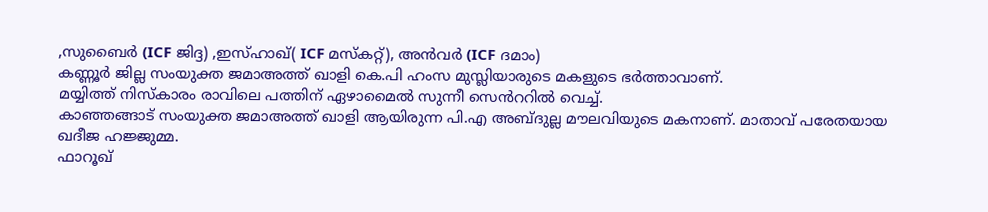,സുബൈർ (ICF ജിദ്ദ) ,ഇസ്ഹാഖ്( ICF മസ്കറ്റ്), അൻവർ (ICF ദമാം)
കണ്ണൂർ ജില്ല സംയുക്ത ജമാഅത്ത് ഖാളി കെ.പി ഹംസ മുസ്ലിയാരുടെ മകളുടെ ഭർത്താവാണ്.
മയ്യിത്ത് നിസ്കാരം രാവിലെ പത്തിന് ഏഴാമൈൽ സുന്നീ സെൻററിൽ വെച്ച്.
കാഞ്ഞങ്ങാട് സംയുക്ത ജമാഅത്ത് ഖാളി ആയിരുന്ന പി.എ അബ്ദുല്ല മൗലവിയുടെ മകനാണ്. മാതാവ് പരേതയായ ഖദീജ ഹജ്ജുമ്മ.
ഫാറൂഖ്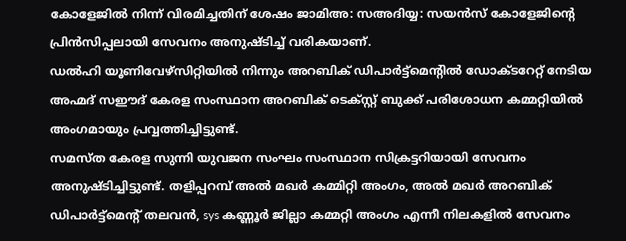കോളേജിൽ നിന്ന് വിരമിച്ചതിന് ശേഷം ജാമിഅ: സഅദിയ്യ: സയൻസ് കോളേജിന്റെ പ്രിൻസിപ്പലായി സേവനം അനുഷ്ടിച്ച് വരികയാണ്.
ഡൽഹി യൂണിവേഴ്സിറ്റിയിൽ നിന്നും അറബിക് ഡിപാർട്ട്മെന്റിൽ ഡോക്ടറേറ്റ് നേടിയ അഹ്മദ് സഈദ് കേരള സംസ്ഥാന അറബിക് ടെക്സ്റ്റ് ബുക്ക് പരിശോധന കമ്മറ്റിയിൽ അംഗമായും പ്രവ്വത്തിച്ചിട്ടുണ്ട്.
സമസ്ത കേരള സുന്നി യുവജന സംഘം സംസ്ഥാന സിക്രട്ടറിയായി സേവനം അനുഷ്ടിച്ചിട്ടുണ്ട്. തളിപ്പറമ്പ് അൽ മഖർ കമ്മിറ്റി അംഗം, അൽ മഖർ അറബിക് ഡിപാർട്ട്മെന്റ് തലവൻ, sys കണ്ണൂർ ജില്ലാ കമ്മറ്റി അംഗം എന്നീ നിലകളിൽ സേവനം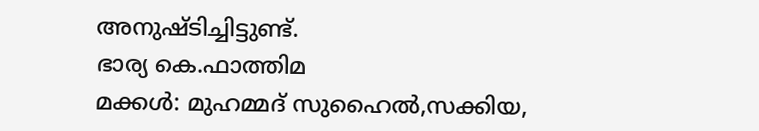അനുഷ്ടിച്ചിട്ടുണ്ട്.
ഭാര്യ കെ.ഫാത്തിമ
മക്കൾ: മുഹമ്മദ് സുഹൈൽ,സക്കിയ,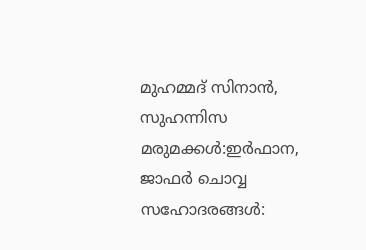മുഹമ്മദ് സിനാൻ, സുഹന്നിസ
മരുമക്കൾ:ഇർഫാന, ജാഫർ ചൊവ്വ
സഹോദരങ്ങൾ: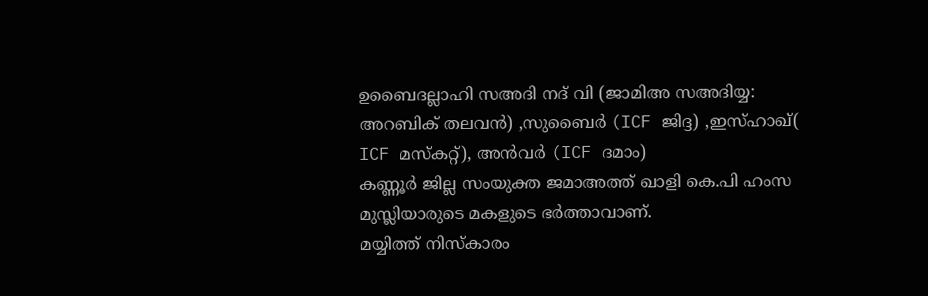ഉബൈദല്ലാഹി സഅദി നദ് വി (ജാമിഅ സഅദിയ്യ: അറബിക് തലവൻ) ,സുബൈർ (ICF ജിദ്ദ) ,ഇസ്ഹാഖ്( ICF മസ്കറ്റ്), അൻവർ (ICF ദമാം)
കണ്ണൂർ ജില്ല സംയുക്ത ജമാഅത്ത് ഖാളി കെ.പി ഹംസ മുസ്ലിയാരുടെ മകളുടെ ഭർത്താവാണ്.
മയ്യിത്ത് നിസ്കാരം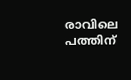രാവിലെ പത്തിന്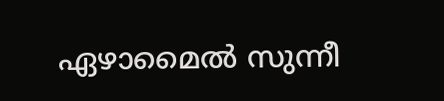ഏഴാമൈൽ സുന്നീ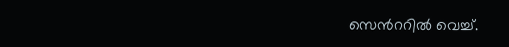സെൻററിൽ വെച്ച്.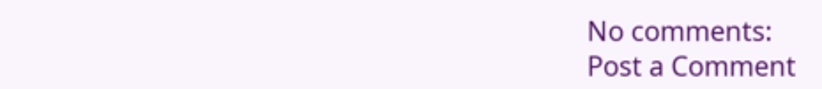No comments:
Post a Comment